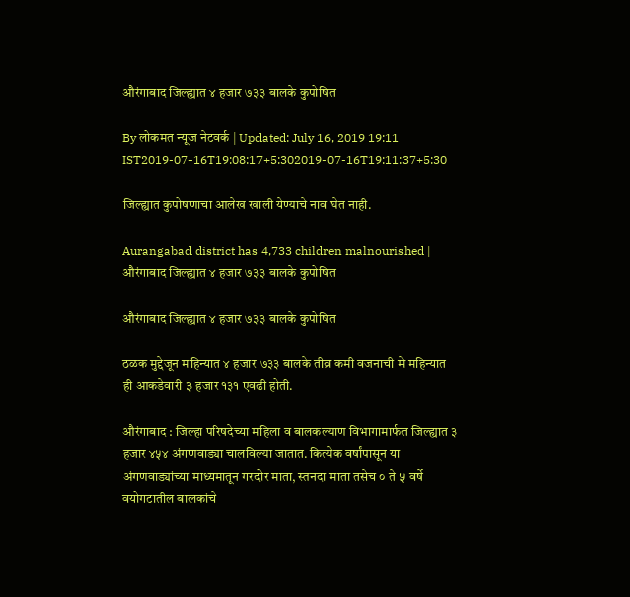औरंगाबाद जिल्ह्यात ४ हजार ७३३ बालके कुपोषित

By लोकमत न्यूज नेटवर्क | Updated: July 16, 2019 19:11 IST2019-07-16T19:08:17+5:302019-07-16T19:11:37+5:30

जिल्ह्यात कुपोषणाचा आलेख खाली येण्याचे नाव घेत नाही.

Aurangabad district has 4,733 children malnourished | औरंगाबाद जिल्ह्यात ४ हजार ७३३ बालके कुपोषित

औरंगाबाद जिल्ह्यात ४ हजार ७३३ बालके कुपोषित

ठळक मुद्देजून महिन्यात ४ हजार ७३३ बालके तीव्र कमी वजनाची मे महिन्यात ही आकडेवारी ३ हजार १३१ एवढी होती.

औरंगाबाद : जिल्हा परिषदेच्या महिला व बालकल्याण विभागामार्फत जिल्ह्यात ३ हजार ४५४ अंगणवाड्या चालविल्या जातात. कित्येक वर्षांपासून या अंगणवाड्यांच्या माध्यमातून गरदोर माता, स्तनदा माता तसेच ० ते ५ वर्षे वयोगटातील बालकांचे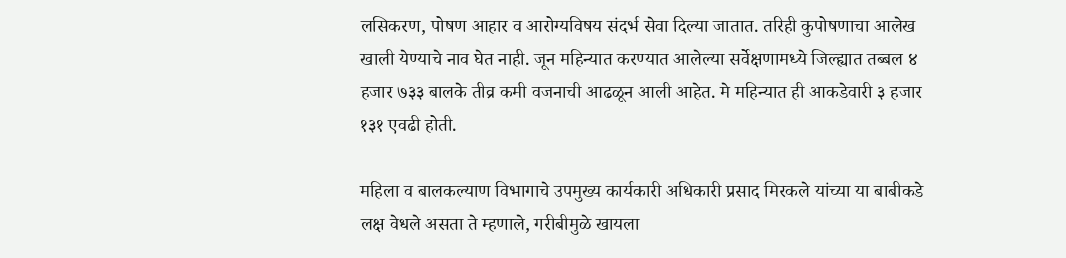लसिकरण, पोषण आहार व आरोग्यविषय संदर्भ सेवा दिल्या जातात. तरिही कुपोषणाचा आलेख खाली येण्याचे नाव घेत नाही. जून महिन्यात करण्यात आलेल्या सर्वेक्षणामध्ये जिल्ह्यात तब्बल ४ हजार ७३३ बालके तीव्र कमी वजनाची आढळून आली आहेत. मे महिन्यात ही आकडेवारी ३ हजार १३१ एवढी होती.

महिला व बालकल्याण विभागाचे उपमुख्य कार्यकारी अधिकारी प्रसाद मिरकले यांच्या या बाबीकडे लक्ष वेधले असता ते म्हणाले, गरीबीमुळे खायला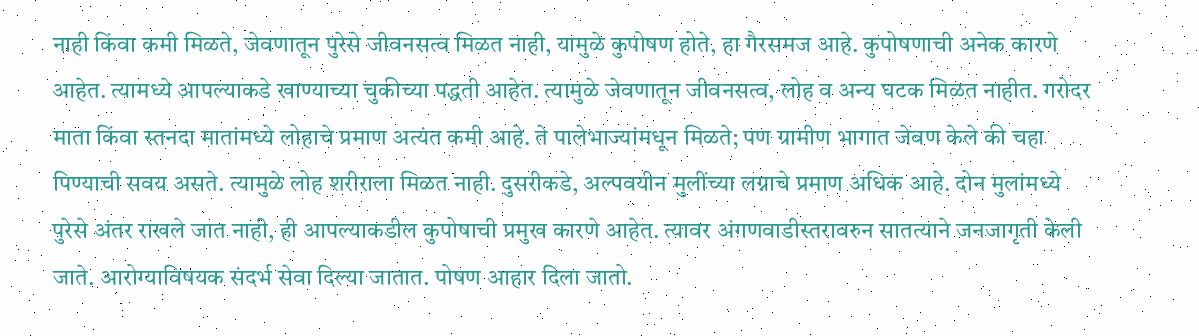नाही किंवा कमी मिळते, जेवणातून पुरेसे जीवनसत्व मिळत नाही, यामुळे कुपोषण होते, हा गैरसमज आहे. कुपोषणाची अनेक कारणे आहेत. त्यामध्ये आपल्याकडे खाण्याच्या चुकीच्या पद्धती आहेत. त्यामुळे जेवणातून जीवनसत्व, लोह व अन्य घटक मिळत नाहीत. गरोदर माता किंवा स्तनदा मातांमध्ये लोहाचे प्रमाण अत्यंत कमी आहे. ते पालेभाज्यांमधून मिळते; पण ग्रामीण भागात जेवण केले की चहा पिण्याची सवय असते. त्यामुळे लोह शरीराला मिळत नाही. दुसरीकडे, अल्पवयीन मुलींच्या लग्नाचे प्रमाण अधिक आहे. दोन मुलांमध्ये पुरेसे अंतर राखले जात नाही, ही आपल्याकडील कुपोषाची प्रमुख कारणे आहेत. त्यावर अंगणवाडीस्तरावरुन सातत्याने जनजागृती केली जाते. आरोग्याविषयक संदर्भ सेवा दिल्या जातात. पोषण आहार दिला जातो.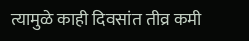त्यामुळे काही दिवसांत तीव्र कमी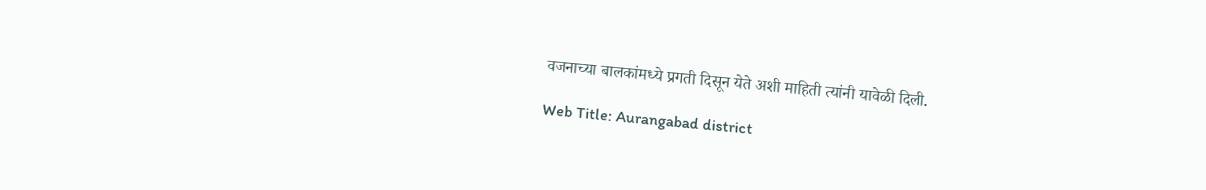वजनाच्या बालकांमध्ये प्रगती दिसून येते अशी माहिती त्यांनी यावेळी दिली.

Web Title: Aurangabad district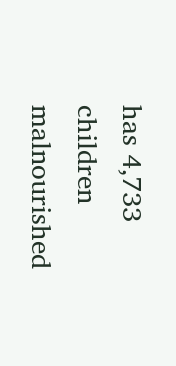has 4,733 children malnourished